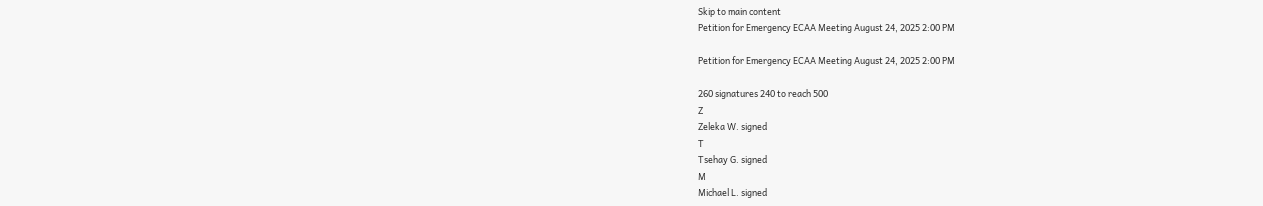Skip to main content
Petition for Emergency ECAA Meeting August 24, 2025 2:00 PM

Petition for Emergency ECAA Meeting August 24, 2025 2:00 PM

260 signatures 240 to reach 500
Z
Zeleka W. signed
T
Tsehay G. signed
M
Michael L. signed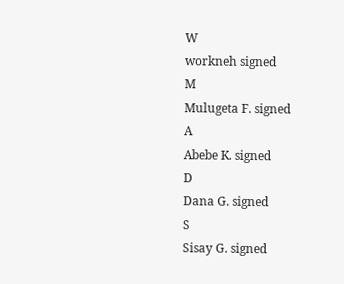W
workneh signed
M
Mulugeta F. signed
A
Abebe K. signed
D
Dana G. signed
S
Sisay G. signed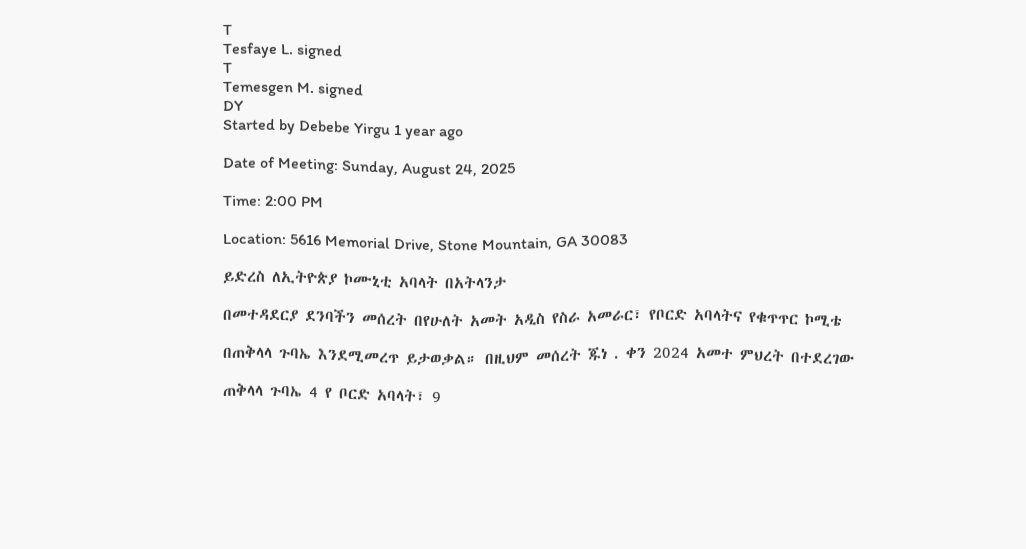T
Tesfaye L. signed
T
Temesgen M. signed
DY
Started by Debebe Yirgu 1 year ago

Date of Meeting: Sunday, August 24, 2025

Time: 2:00 PM

Location: 5616 Memorial Drive, Stone Mountain, GA 30083

ይድረስ ለኢትዮጵያ ኮሙኒቲ አባላት በአትላንታ

በመተዳደርያ ደንባችን መሰረት በየሁለት አመት አዲስ የስራ አመራር፣ የቦርድ አባላትና የቁጥጥር ኮሚቴ

በጠቅላላ ጉባኤ እንደሚመረጥ ይታወቃል። በዚህም መሰረት ጁነ . ቀን 2024 አመተ ምህረት በተደረገው

ጠቅላላ ጉባኤ 4 የ ቦርድ አባላት፣ 9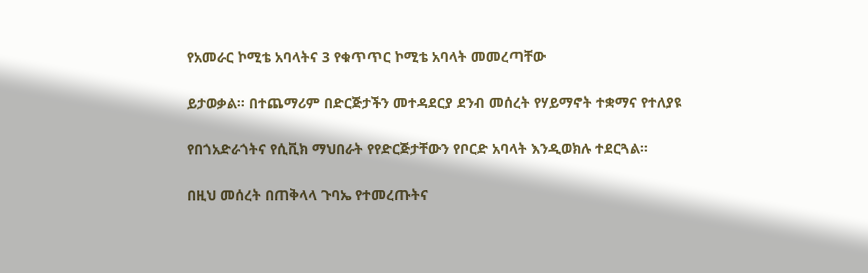የአመራር ኮሚቴ አባላትና 3 የቁጥጥር ኮሚቴ አባላት መመረጣቸው

ይታወቃል። በተጨማሪም በድርጅታችን መተዳደርያ ደንብ መሰረት የሃይማኖት ተቋማና የተለያዩ

የበጎአድራጎትና የሲቪክ ማህበራት የየድርጅታቸውን የቦርድ አባላት እንዲወክሉ ተደርጓል።

በዚህ መሰረት በጠቅላላ ጉባኤ የተመረጡትና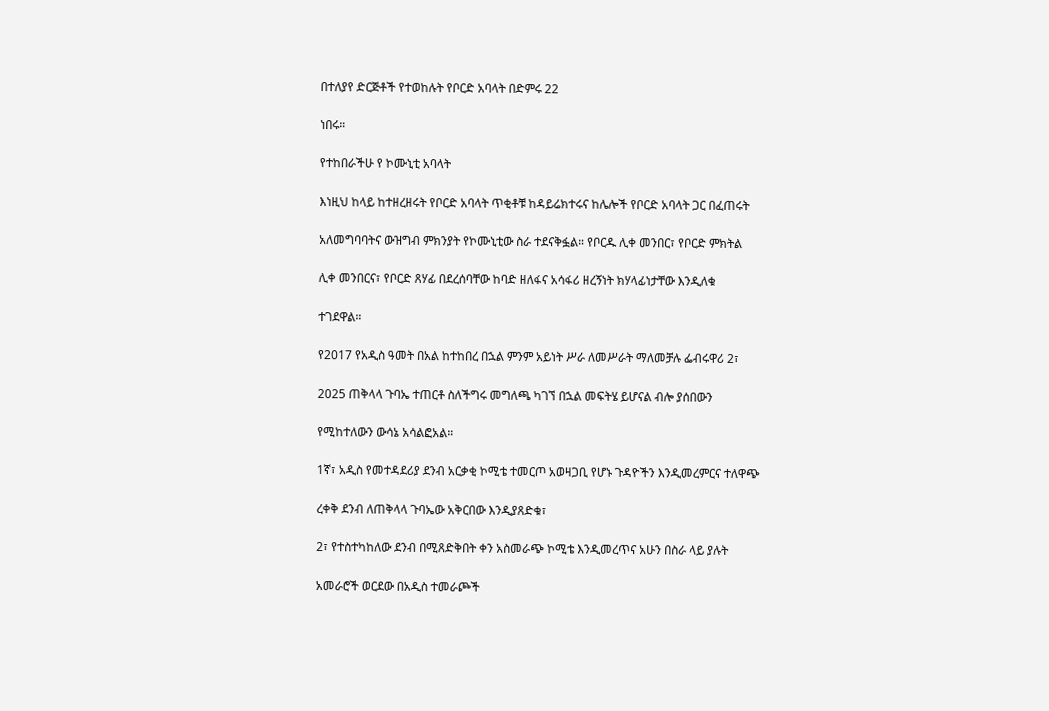በተለያየ ድርጅቶች የተወከሉት የቦርድ አባላት በድምሩ 22

ነበሩ።

የተከበራችሁ የ ኮሙኒቲ አባላት

እነዚህ ከላይ ከተዘረዘሩት የቦርድ አባላት ጥቂቶቹ ከዳይሬክተሩና ከሌሎች የቦርድ አባላት ጋር በፈጠሩት

አለመግባባትና ውዝግብ ምክንያት የኮሙኒቲው ስራ ተደናቅፏል። የቦርዱ ሊቀ መንበር፣ የቦርድ ምክትል

ሊቀ መንበርና፣ የቦርድ ጸሃፊ በደረሰባቸው ከባድ ዘለፋና አሳፋሪ ዘረኝነት ክሃላፊነታቸው እንዲለቁ

ተገደዋል።

የ2017 የአዲስ ዓመት በአል ከተከበረ በኋል ምንም አይነት ሥራ ለመሥራት ማለመቻሉ ፌብሩዋሪ 2፣

2025 ጠቅላላ ጉባኤ ተጠርቶ ስለችግሩ መግለጫ ካገኘ በኋል መፍትሄ ይሆናል ብሎ ያሰበውን

የሚከተለውን ውሳኔ አሳልፎአል።

1ኛ፣ አዲስ የመተዳደሪያ ደንብ አርቃቂ ኮሚቴ ተመርጦ አወዛጋቢ የሆኑ ጉዳዮችን እንዲመረምርና ተለዋጭ

ረቀቅ ደንብ ለጠቅላላ ጉባኤው አቅርበው እንዲያጸድቁ፣

2፣ የተስተካከለው ደንብ በሚጸድቅበት ቀን አስመራጭ ኮሚቴ እንዲመረጥና አሁን በስራ ላይ ያሉት

አመራሮች ወርደው በአዲስ ተመራጮች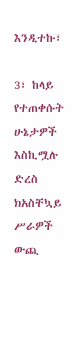እንዲተኩ፣

3፣ ከላይ የተጠቀሱት ሁኔታዎች እስኪሟሉ ድረስ ክአስቸኳይ ሥራዎች ውጪ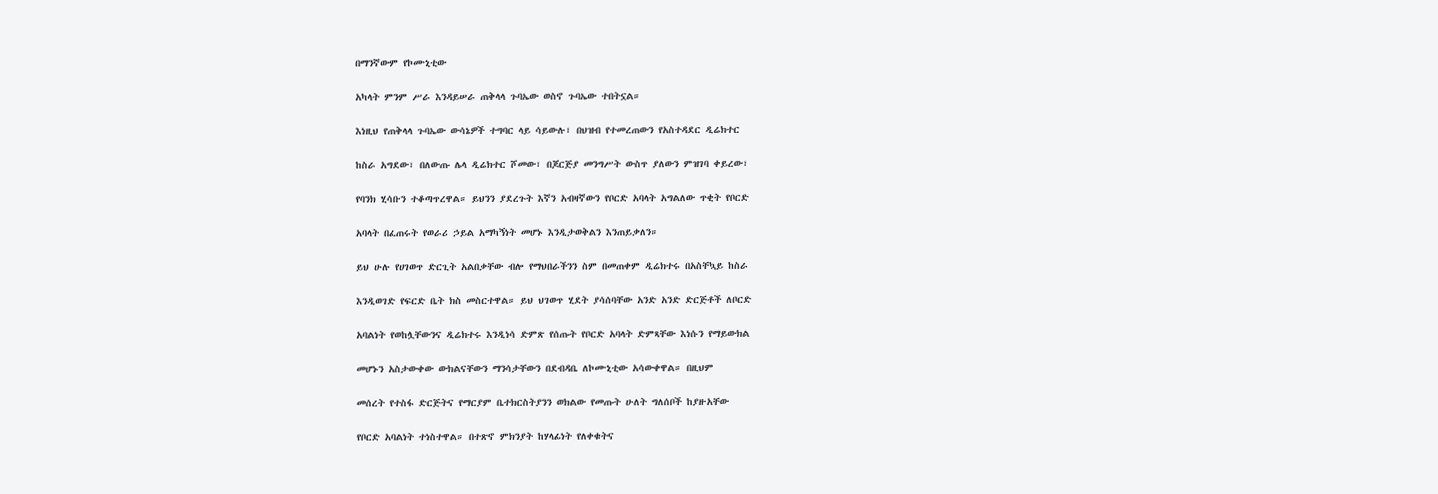በማንኛውም የኮሙኒቲው

አካላት ምንም ሥራ እንዳይሠራ ጠቅላላ ጉባኤው ወስኖ ጉባኤው ተበትኗል።

እነዚህ የጠቅላላ ጉባኤው ውሳኔዎች ተግባር ላይ ሳይውሉ፣ በህዝብ የተመረጠውን የአስተዳደር ዲሬክተር

ከስራ አግደው፣ በለውጡ ሌላ ዲሬክተር ሾመው፣ በጆርጅያ መንግሥት ውስጥ ያለውን ምዝገባ ቀይረው፣

የባንክ ሂሳቡን ተቆጣጥረዋል። ይህንን ያደረጉት እኛን አብዛኛውን የቦርድ አባላት አግልለው ጥቂት የቦርድ

አባላት በፈጠሩት የወራሪ ኃይል አማካኝነት መሆኑ እንዲታወቅልን እንጠይቃለን።

ይህ ሁሉ የሀገወጥ ድርጊት አልበቃቸው ብሎ የማህበራችንን ስም በመጠቀም ዲሬክተሩ በአስቸኳይ ከስራ

እንዲወገድ የፍርድ ቤት ክስ መስርተዋል። ይህ ህገወጥ ሂደት ያሳሰባቸው አንድ አንድ ድርጅቶች ለቦርድ

አባልነት የወከሏቸውንና ዲሬክተሩ እንዲነሳ ድምጽ የሰጡት የቦርድ አባላት ድምጻቸው እነሱን የማይውክል

መሆኑን አስታውቀው ውክልናቸውን ማንሳታቸውን በደብዳቤ ለኮሙኒቲው አሳውቀዋል። በዚህም

መሰረት የተስፋ ድርጅትና የማርያም ቤተክርስትያንን ወክልው የመጡት ሁለት ግለሰቦች ከያዙአቸው

የቦርድ አባልነት ተነስተዋል። በተጽኖ ምክንያት ከሃላፊነት የለቀቁትና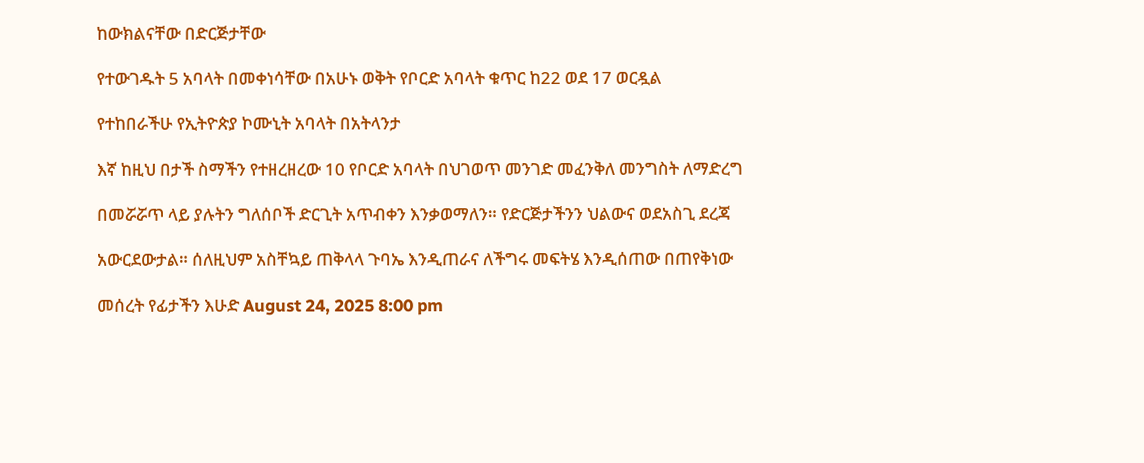ከውክልናቸው በድርጅታቸው

የተውገዱት 5 አባላት በመቀነሳቸው በአሁኑ ወቅት የቦርድ አባላት ቁጥር ከ22 ወደ 17 ወርዷል

የተከበራችሁ የኢትዮጵያ ኮሙኒት አባላት በአትላንታ

እኛ ከዚህ በታች ስማችን የተዘረዘረው 10 የቦርድ አባላት በህገወጥ መንገድ መፈንቅለ መንግስት ለማድረግ

በመሯሯጥ ላይ ያሉትን ግለሰቦች ድርጊት አጥብቀን እንቃወማለን። የድርጅታችንን ህልውና ወደአስጊ ደረጃ

አውርደውታል። ሰለዚህም አስቸኳይ ጠቅላላ ጉባኤ እንዲጠራና ለችግሩ መፍትሄ እንዲሰጠው በጠየቅነው

መሰረት የፊታችን እሁድ August 24, 2025 8:00 pm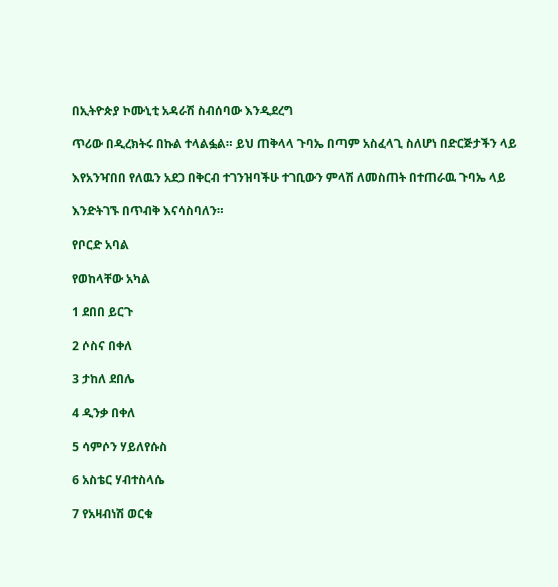በኢትዮጵያ ኮሙኒቲ አዳራሽ ስብሰባው እንዲደረግ

ጥሪው በዲረክትሩ በኩል ተላልፏል። ይህ ጠቅላላ ጉባኤ በጣም አስፈላጊ ስለሆነ በድርጅታችን ላይ

እየአንዣበበ የለዉን አደጋ በቅርብ ተገንዝባችሁ ተገቢውን ምላሽ ለመስጠት በተጠራዉ ጉባኤ ላይ

እንድትገኙ በጥብቅ እናሳስባለን።

የቦርድ አባል

የወከላቸው አካል

1 ደበበ ይርጉ

2 ሶስና በቀለ

3 ታከለ ደበሌ

4 ዲንቃ በቀለ

5 ሳምሶን ሃይለየሱስ

6 አስቴር ሃብተስላሴ

7 የአዛብነሽ ወርቁ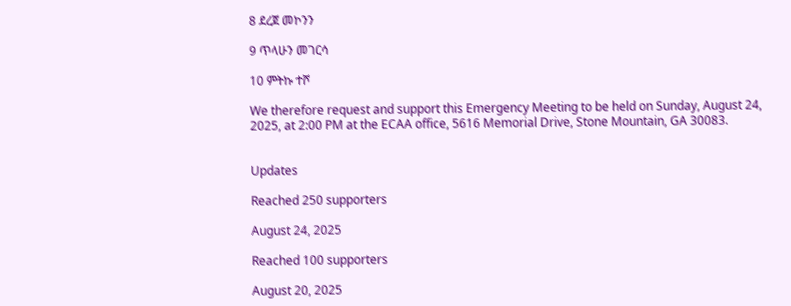8 ደረጀ መኮንን

9 ጥላሁን መገርሳ

10 ምትኩ ተሾ

We therefore request and support this Emergency Meeting to be held on Sunday, August 24, 2025, at 2:00 PM at the ECAA office, 5616 Memorial Drive, Stone Mountain, GA 30083.


Updates

Reached 250 supporters

August 24, 2025

Reached 100 supporters

August 20, 2025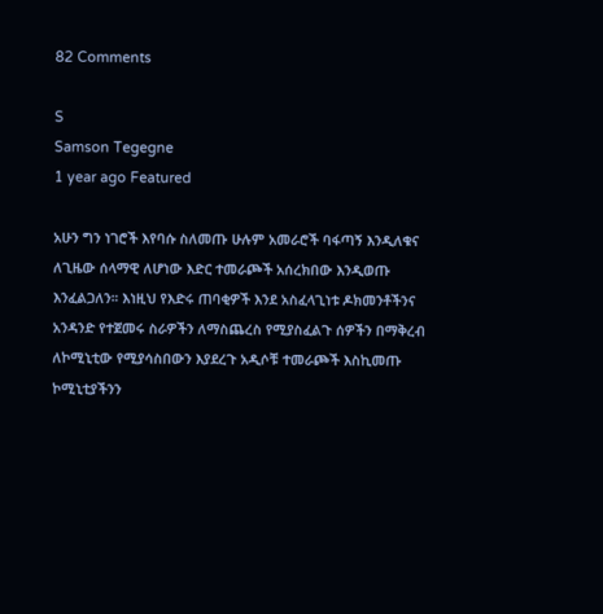82 Comments

S
Samson Tegegne
1 year ago Featured

አሁን ግን ነገሮች እየባሱ ስለመጡ ሁሉም አመራሮች ባፋጣኝ እንዲለቁና ለጊዜው ሰላማዊ ለሆነው እድር ተመራጮች አሰረክበው እንዲወጡ እንፈልጋለን። እነዚህ የእድሩ ጠባቂዎች እንደ አስፈላጊነቱ ዶክመንቶችንና አንዳንድ የተጀመሩ ስራዎችን ለማስጨረስ የሚያስፈልጉ ሰዎችን በማቅረብ ለኮሚኒቲው የሚያሳስበውን እያደረጉ አዲሶቹ ተመራጮች እስኪመጡ ኮሚኒቲያችንን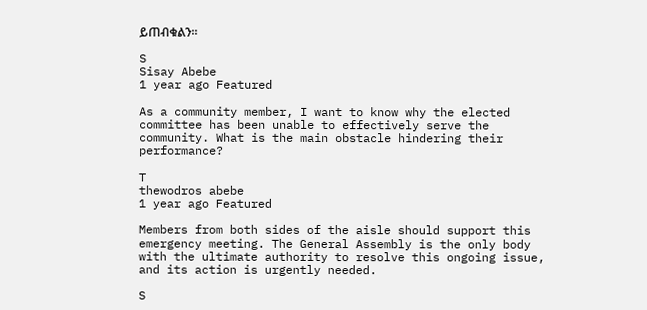ይጠብቁልን።

S
Sisay Abebe
1 year ago Featured

As a community member, I want to know why the elected committee has been unable to effectively serve the community. What is the main obstacle hindering their performance?

T
thewodros abebe
1 year ago Featured

Members from both sides of the aisle should support this emergency meeting. The General Assembly is the only body with the ultimate authority to resolve this ongoing issue, and its action is urgently needed.

S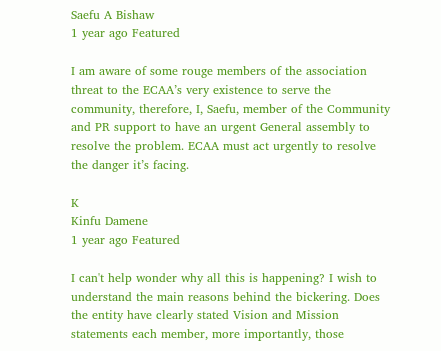Saefu A Bishaw
1 year ago Featured

I am aware of some rouge members of the association threat to the ECAA’s very existence to serve the community, therefore, I, Saefu, member of the Community and PR support to have an urgent General assembly to resolve the problem. ECAA must act urgently to resolve the danger it’s facing.

K
Kinfu Damene
1 year ago Featured

I can't help wonder why all this is happening? I wish to understand the main reasons behind the bickering. Does the entity have clearly stated Vision and Mission statements each member, more importantly, those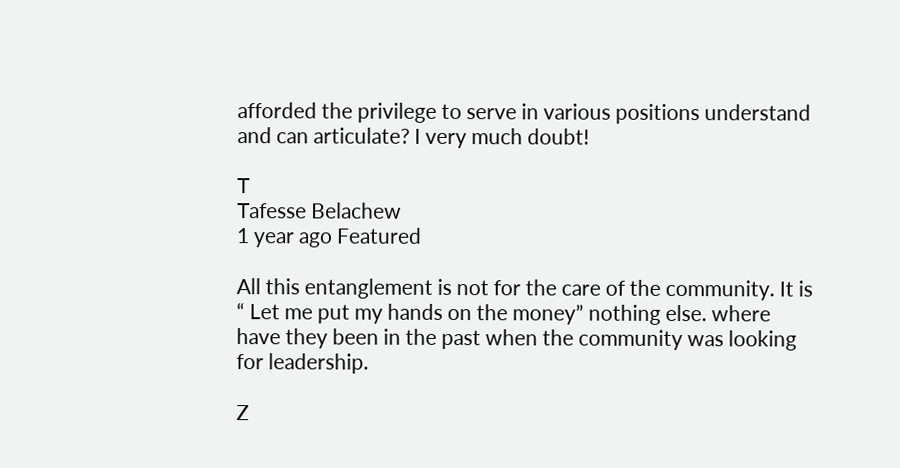afforded the privilege to serve in various positions understand and can articulate? I very much doubt!

T
Tafesse Belachew
1 year ago Featured

All this entanglement is not for the care of the community. It is “ Let me put my hands on the money” nothing else. where have they been in the past when the community was looking for leadership.

Z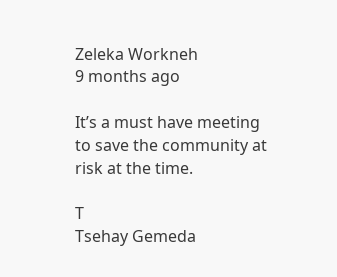Zeleka Workneh
9 months ago

It’s a must have meeting to save the community at risk at the time.

T
Tsehay Gemeda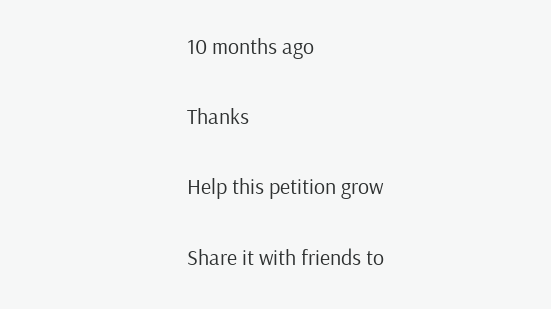10 months ago

Thanks

Help this petition grow

Share it with friends to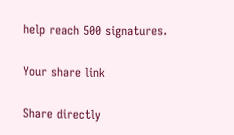help reach 500 signatures.

Your share link

Share directly